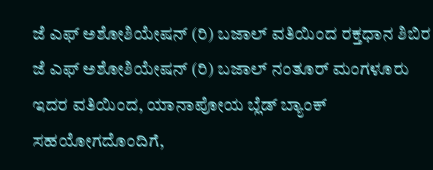ಜೆ ಎಫ್ ಅಶೋಶಿಯೇಷನ್ (ರಿ) ಬಜಾಲ್ ವತಿಯಿಂದ ರಕ್ತಧಾನ ಶಿಬಿರ
ಜೆ ಎಫ್ ಅಶೋಶಿಯೇಷನ್ (ರಿ) ಬಜಾಲ್ ನಂತೂರ್ ಮಂಗಳೂರು ಇದರ ವತಿಯಿಂದ, ಯಾನಾಪೋಯ ಬ್ಲೆಡ್ ಬ್ಯಾಂಕ್ ಸಹಯೋಗದೊಂದಿಗೆ,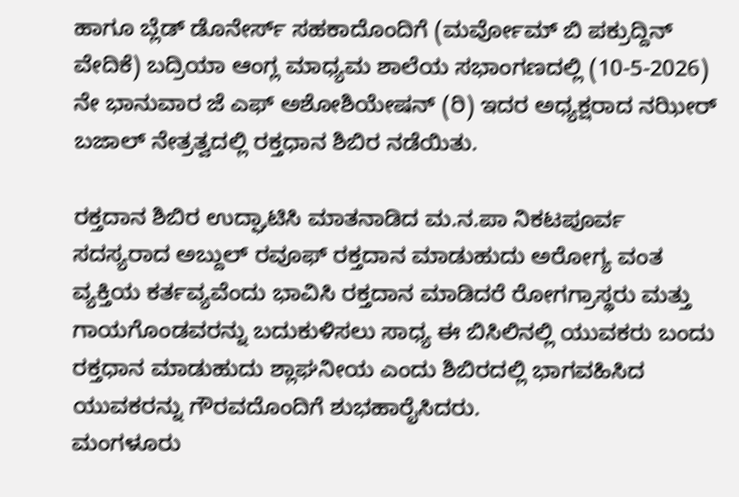ಹಾಗೂ ಬ್ಲೆಡ್ ಡೊನೇರ್ಸ್ ಸಹಕಾದೊಂದಿಗೆ (ಮರ್ವೋಮ್ ಬಿ ಪಕ್ರುದ್ದಿನ್ ವೇದಿಕೆ) ಬದ್ರಿಯಾ ಆಂಗ್ಲ ಮಾಧ್ಯಮ ಶಾಲೆಯ ಸಭಾಂಗಣದಲ್ಲಿ (10-5-2026) ನೇ ಭಾನುವಾರ ಜೆ ಎಫ್ ಅಶೋಶಿಯೇಷನ್ (ರಿ) ಇದರ ಅಧ್ಯಕ್ಷರಾದ ನಝೀರ್ ಬಜಾಲ್ ನೇತ್ರತ್ವದಲ್ಲಿ ರಕ್ತಧಾನ ಶಿಬಿರ ನಡೆಯಿತು.

ರಕ್ತದಾನ ಶಿಬಿರ ಉದ್ಘಾಟಿಸಿ ಮಾತನಾಡಿದ ಮ.ನ.ಪಾ ನಿಕಟಪೂರ್ವ ಸದಸ್ಯರಾದ ಅಬ್ದುಲ್ ರವೂಫ್ ರಕ್ತದಾನ ಮಾಡುಹುದು ಅರೋಗ್ಯ ವಂತ ವ್ಯಕ್ತಿಯ ಕರ್ತವ್ಯವೆಂದು ಭಾವಿಸಿ ರಕ್ತದಾನ ಮಾಡಿದರೆ ರೋಗಗ್ರಾಸ್ಥರು ಮತ್ತು ಗಾಯಗೊಂಡವರನ್ನು ಬದುಕುಳಿಸಲು ಸಾಧ್ಯ ಈ ಬಿಸಿಲಿನಲ್ಲಿ ಯುವಕರು ಬಂದು ರಕ್ತಧಾನ ಮಾಡುಹುದು ಶ್ಲಾಘನೀಯ ಎಂದು ಶಿಬಿರದಲ್ಲಿ ಭಾಗವಹಿಸಿದ ಯುವಕರನ್ನು ಗೌರವದೊಂದಿಗೆ ಶುಭಹಾರೈಸಿದರು.
ಮಂಗಳೂರು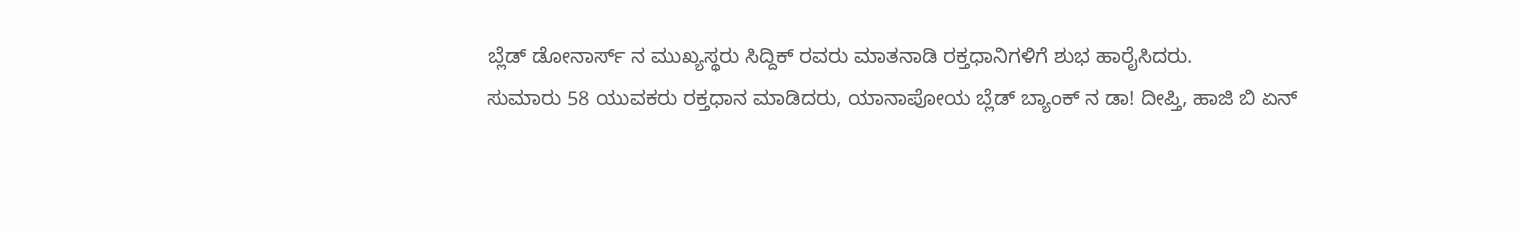ಬ್ಲೆಡ್ ಡೋನಾರ್ಸ್ ನ ಮುಖ್ಯಸ್ಥರು ಸಿದ್ದಿಕ್ ರವರು ಮಾತನಾಡಿ ರಕ್ತಧಾನಿಗಳಿಗೆ ಶುಭ ಹಾರೈಸಿದರು.
ಸುಮಾರು 58 ಯುವಕರು ರಕ್ತಧಾನ ಮಾಡಿದರು, ಯಾನಾಪೋಯ ಬ್ಲೆಡ್ ಬ್ಯಾಂಕ್ ನ ಡಾ! ದೀಪ್ತಿ, ಹಾಜಿ ಬಿ ಏನ್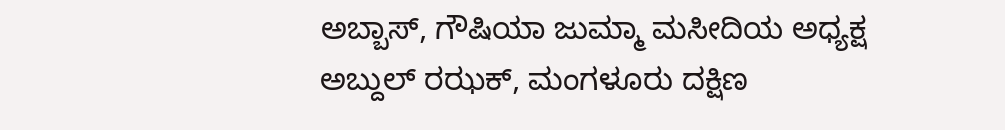ಅಬ್ಬಾಸ್, ಗೌಷಿಯಾ ಜುಮ್ಮಾ ಮಸೀದಿಯ ಅಧ್ಯಕ್ಷ ಅಬ್ದುಲ್ ರಝಕ್, ಮಂಗಳೂರು ದಕ್ಷಿಣ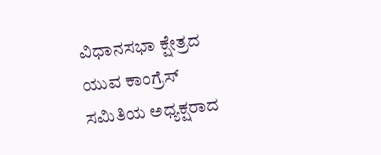ವಿಧಾನಸಭಾ ಕ್ಷೇತ್ರದ ಯುವ ಕಾಂಗ್ರೆಸ್ ಸಮಿತಿಯ ಅಧ್ಯಕ್ಷರಾದ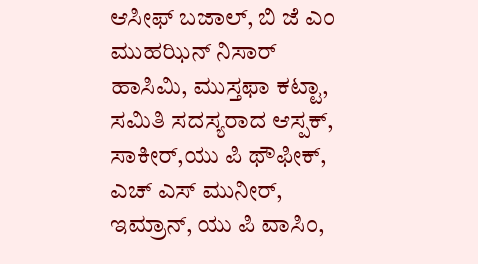ಆಸೀಫ್ ಬಜಾಲ್, ಬಿ ಜೆ ಎಂ ಮುಹಝಿನ್ ನಿಸಾರ್ ಹಾಸಿಮಿ, ಮುಸ್ತಫಾ ಕಟ್ಟಾ, ಸಮಿತಿ ಸದಸ್ಯರಾದ ಆಸ್ಪಕ್, ಸಾಕೀರ್,ಯು ಪಿ ಥೌಫೀಕ್, ಎಚ್ ಎಸ್ ಮುನೀರ್, ಇಮ್ರಾನ್, ಯು ಪಿ ವಾಸಿಂ,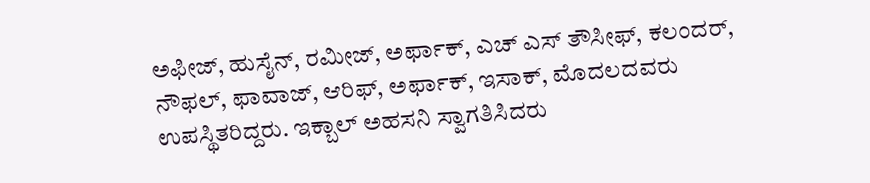ಅಫೀಜ್, ಹುಸೈನ್, ರಮೀಜ್, ಅರ್ಫಾಕ್, ಎಚ್ ಎಸ್ ತೌಸೀಫ್, ಕಲಂದರ್, ನೌಫಲ್, ಫಾವಾಜ್, ಆರಿಫ್, ಅರ್ಫಾಕ್, ಇಸಾಕ್, ಮೊದಲದವರು ಉಪಸ್ಥಿತರಿದ್ದರು. ಇಕ್ಬಾಲ್ ಅಹಸನಿ ಸ್ವಾಗತಿಸಿದರು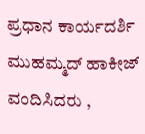ಪ್ರಧಾನ ಕಾರ್ಯದರ್ಶಿ ಮುಹಮ್ಮದ್ ಹಾಕೀಜ್ ವಂದಿಸಿದರು ,